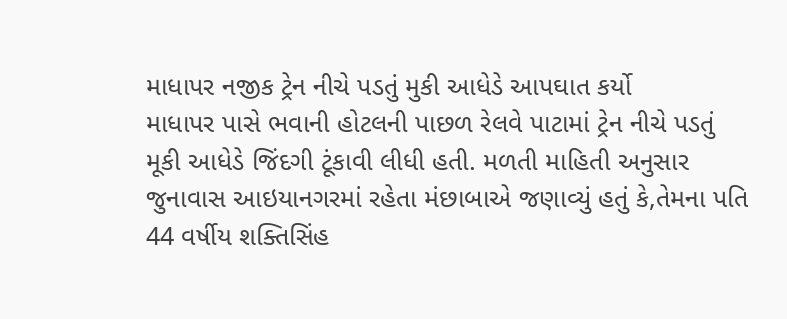માધાપર નજીક ટ્રેન નીચે પડતું મુકી આધેડે આપઘાત કર્યો
માધાપર પાસે ભવાની હોટલની પાછળ રેલવે પાટામાં ટ્રેન નીચે પડતું મૂકી આધેડે જિંદગી ટૂંકાવી લીધી હતી. મળતી માહિતી અનુસાર જુનાવાસ આઇયાનગરમાં રહેતા મંછાબાએ જણાવ્યું હતું કે,તેમના પતિ 44 વર્ષીય શક્તિસિંહ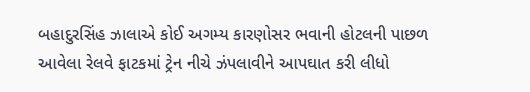બહાદુરસિંહ ઝાલાએ કોઈ અગમ્ય કારણોસર ભવાની હોટલની પાછળ આવેલા રેલવે ફાટકમાં ટ્રેન નીચે ઝંપલાવીને આપઘાત કરી લીધો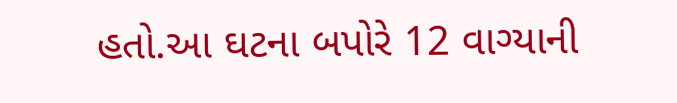હતો.આ ઘટના બપોરે 12 વાગ્યાની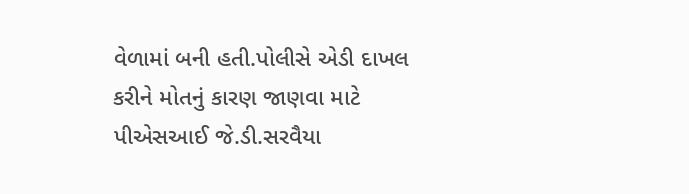વેળામાં બની હતી.પોલીસે એડી દાખલ કરીને મોતનું કારણ જાણવા માટે પીએસઆઈ જે.ડી.સરવૈયા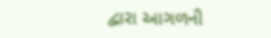દ્વારા આગળની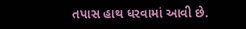તપાસ હાથ ધરવામાં આવી છે.